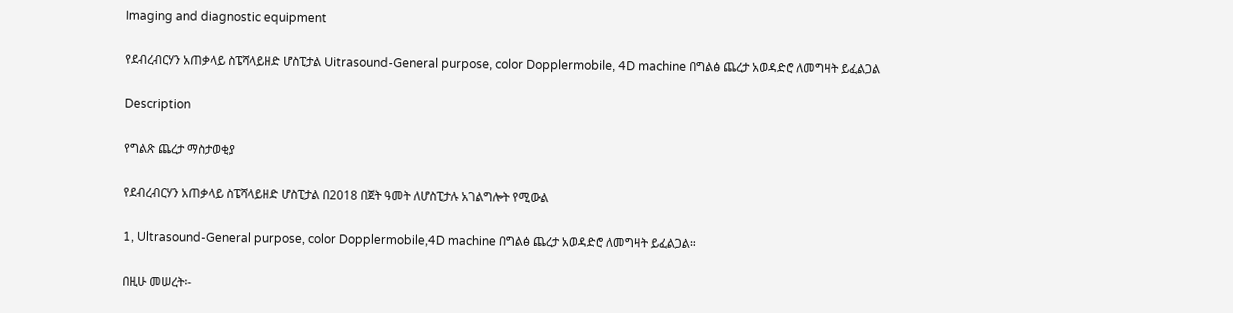Imaging and diagnostic equipment

የደብረብርሃን አጠቃላይ ስፔሻላይዘድ ሆስፒታል Uitrasound-General purpose, color Dopplermobile, 4D machine በግልፅ ጨረታ አወዳድሮ ለመግዛት ይፈልጋል

Description

የግልጽ ጨረታ ማስታወቂያ

የደብረብርሃን አጠቃላይ ስፔሻላይዘድ ሆስፒታል በ2018 በጀት ዓመት ለሆስፒታሉ አገልግሎት የሚውል

1, Ultrasound-General purpose, color Dopplermobile,4D machine በግልፅ ጨረታ አወዳድሮ ለመግዛት ይፈልጋል።

በዚሁ መሠረት፡-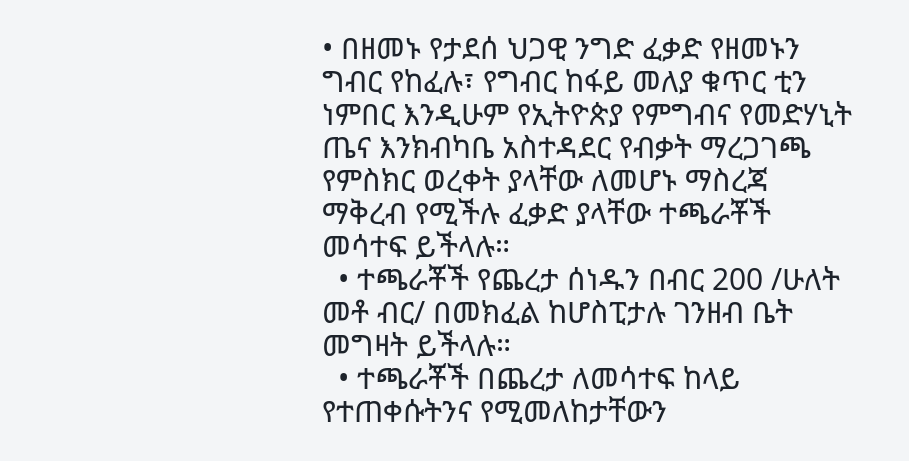• በዘመኑ የታደሰ ህጋዊ ንግድ ፈቃድ የዘመኑን ግብር የከፈሉ፣ የግብር ከፋይ መለያ ቁጥር ቲን ነምበር እንዲሁም የኢትዮጵያ የምግብና የመድሃኒት ጤና እንክብካቤ አስተዳደር የብቃት ማረጋገጫ የምስክር ወረቀት ያላቸው ለመሆኑ ማስረጃ ማቅረብ የሚችሉ ፈቃድ ያላቸው ተጫራቾች መሳተፍ ይችላሉ።
  • ተጫራቾች የጨረታ ሰነዱን በብር 200 /ሁለት መቶ ብር/ በመክፈል ከሆስፒታሉ ገንዘብ ቤት መግዛት ይችላሉ።
  • ተጫራቾች በጨረታ ለመሳተፍ ከላይ የተጠቀሱትንና የሚመለከታቸውን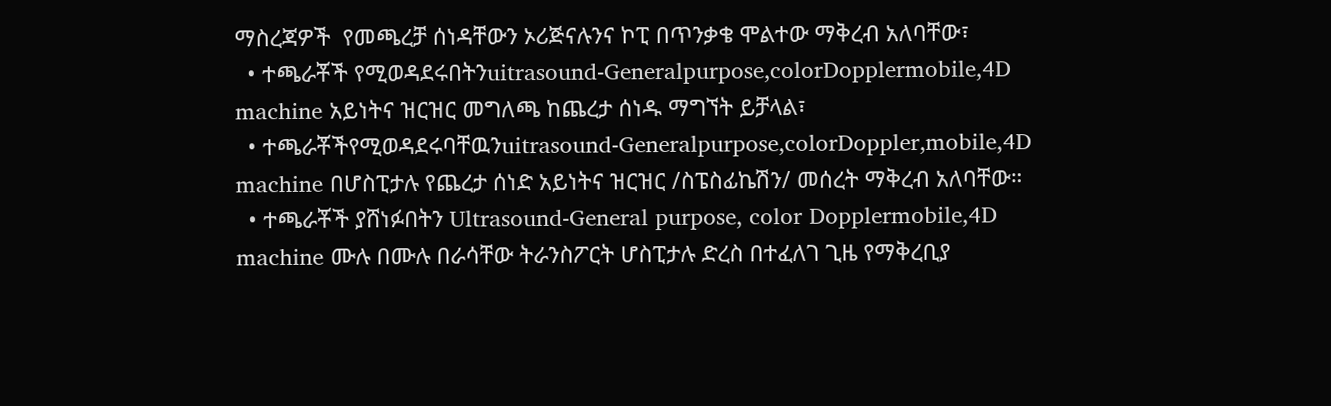ማስረጃዎች  የመጫረቻ ሰነዳቸውን ኦሪጅናሉንና ኮፒ በጥንቃቄ ሞልተው ማቅረብ አለባቸው፣
  • ተጫራቾች የሚወዳደሩበትንuitrasound-Generalpurpose,colorDopplermobile,4D machine አይነትና ዝርዝር መግለጫ ከጨረታ ሰነዱ ማግኘት ይቻላል፣
  • ተጫራቾችየሚወዳደሩባቸዉንuitrasound-Generalpurpose,colorDoppler,mobile,4D machine በሆስፒታሉ የጨረታ ሰነድ አይነትና ዝርዝር /ስፔስፊኬሽን/ መሰረት ማቅረብ አለባቸው።
  • ተጫራቾች ያሸነፉበትን Ultrasound-General purpose, color Dopplermobile,4D machine ሙሉ በሙሉ በራሳቸው ትራንስፖርት ሆስፒታሉ ድረስ በተፈለገ ጊዜ የማቅረቢያ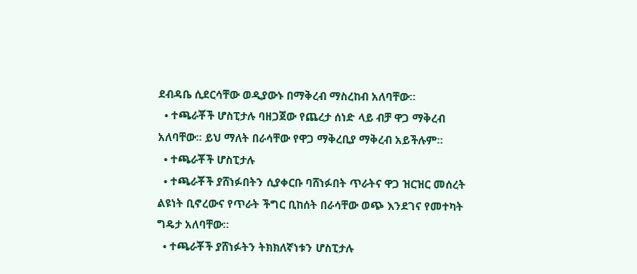ደብዳቤ ሲደርሳቸው ወዲያውኑ በማቅረብ ማስረከብ አለባቸው።
  • ተጫራቾች ሆስፒታሉ ባዘጋጀው የጨረታ ሰነድ ላይ ብቻ ዋጋ ማቅረብ አለባቸው፡፡ ይህ ማለት በራሳቸው የዋጋ ማቅረቢያ ማቅረብ አይችሉም።
  • ተጫራቾች ሆስፒታሉ
  • ተጫራቾች ያሸነፉበትን ሲያቀርቡ ባሸነፉበት ጥራትና ዋጋ ዝርዝር መሰረት ልዩነት ቢኖረውና የጥራት ችግር ቢከሰት በራሳቸው ወጭ እንደገና የመተካት ግዴታ አለባቸው።
  • ተጫራቾች ያሸነፉትን ትክክለኛነቱን ሆስፒታሉ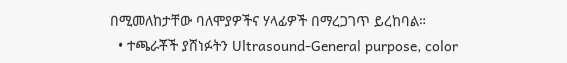በሚመለከታቸው ባለሞያዎችና ሃላፊዎች በማረጋገጥ ይረከባል።
  • ተጫራቾች ያሸነፉትን Ultrasound-General purpose, color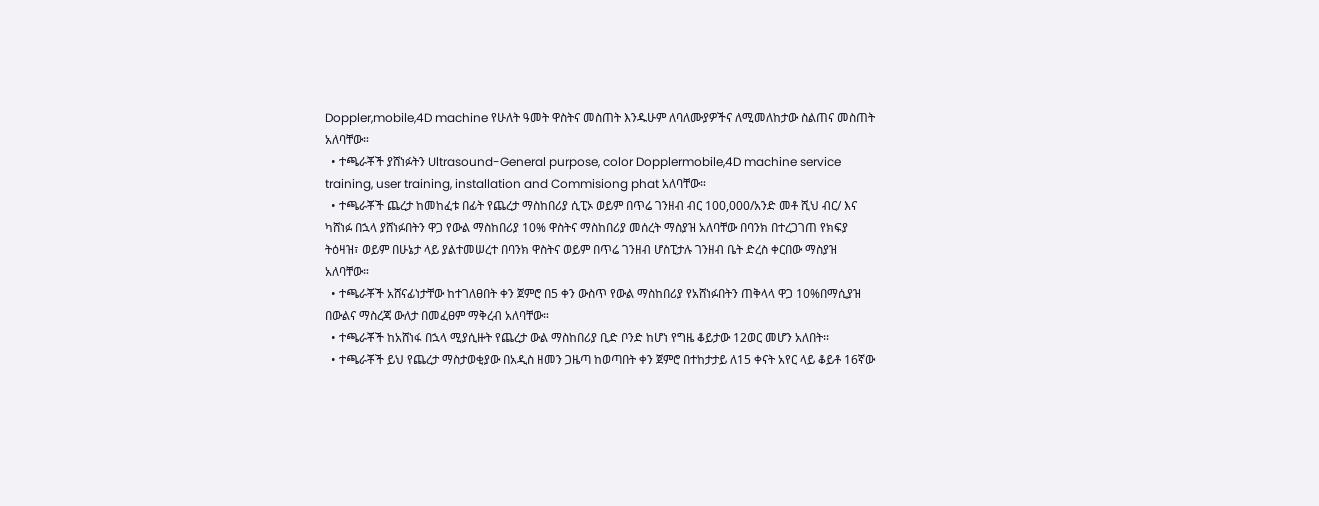Doppler,mobile,4D machine የሁለት ዓመት ዋስትና መስጠት እንዱሁም ለባለሙያዎችና ለሚመለከታው ስልጠና መስጠት አለባቸው።
  • ተጫራቾች ያሸነፉትን Ultrasound-General purpose, color Dopplermobile,4D machine service training, user training, installation and Commisiong phat አለባቸው።
  • ተጫራቾች ጨረታ ከመከፈቱ በፊት የጨረታ ማስከበሪያ ሲፒኦ ወይም በጥሬ ገንዘብ ብር 100,000/አንድ መቶ ሺህ ብር/ እና ካሸነፉ በኋላ ያሸነፉበትን ዋጋ የውል ማስከበሪያ 10% ዋስትና ማስከበሪያ መሰረት ማስያዝ አለባቸው በባንክ በተረጋገጠ የክፍያ ትዕዛዝ፣ ወይም በሁኔታ ላይ ያልተመሠረተ በባንክ ዋስትና ወይም በጥሬ ገንዘብ ሆስፒታሉ ገንዘብ ቤት ድረስ ቀርበው ማስያዝ አለባቸው።
  • ተጫራቾች አሸናፊነታቸው ከተገለፀበት ቀን ጀምሮ በ5 ቀን ውስጥ የውል ማስከበሪያ የአሸነፉበትን ጠቅላላ ዋጋ 10%በማሲያዝ በውልና ማስረጃ ውለታ በመፈፀም ማቅረብ አለባቸው።
  • ተጫራቾች ከአሸነፋ በኋላ ሚያሲዙት የጨረታ ውል ማስከበሪያ ቢድ ቦንድ ከሆነ የግዜ ቆይታው 12ወር መሆን አለበት፡፡
  • ተጫራቾች ይህ የጨረታ ማስታወቂያው በአዲስ ዘመን ጋዜጣ ከወጣበት ቀን ጀምሮ በተከታታይ ለ15 ቀናት አየር ላይ ቆይቶ 16ኛው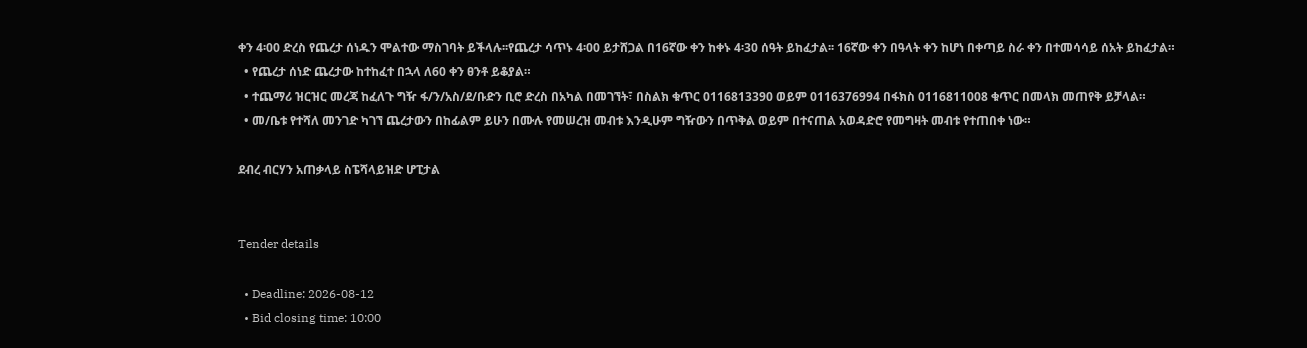ቀን 4፡00 ድረስ የጨረታ ሰነዱን ሞልተው ማስገባት ይችላሉ፡፡የጨረታ ሳጥኑ 4፡00 ይታሸጋል በ16ኛው ቀን ከቀኑ 4፡30 ሰዓት ይከፈታል፡፡ 16ኛው ቀን በዓላት ቀን ከሆነ በቀጣይ ስራ ቀን በተመሳሳይ ሰአት ይከፈታል።
  • የጨረታ ሰነድ ጨረታው ከተከፈተ በኋላ ለ60 ቀን ፀንቶ ይቆያል።
  • ተጨማሪ ዝርዝር መረጃ ከፈለጉ ግዥ ፋ/ን/አስ/ደ/ቡድን ቢሮ ድረስ በአካል በመገኘት፣ በስልክ ቁጥር 0116813390 ወይም 0116376994 በፋክስ 0116811008 ቁጥር በመላክ መጠየቅ ይቻላል።
  • መ/ቤቱ የተሻለ መንገድ ካገኘ ጨረታውን በከፊልም ይሁን በሙሉ የመሠረዝ መብቱ እንዲሁም ግዥውን በጥቅል ወይም በተናጠል አወዳድሮ የመግዛት መብቱ የተጠበቀ ነው።

ደብረ ብርሃን አጠቃላይ ስፔሻላይዝድ ሆፒታል


Tender details

  • Deadline: 2026-08-12
  • Bid closing time: 10:00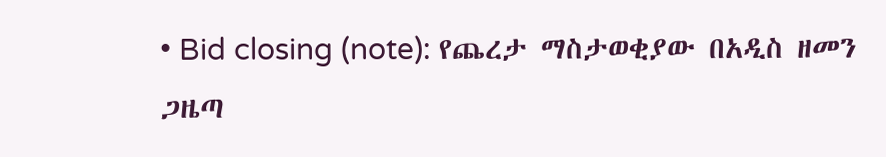• Bid closing (note): የጨረታ ማስታወቂያው በአዲስ ዘመን ጋዜጣ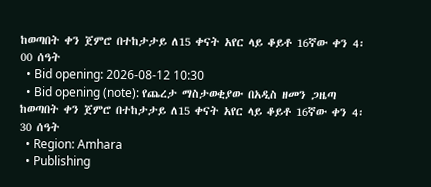ከወጣበት ቀን ጀምሮ በተከታታይ ለ15 ቀናት አየር ላይ ቆይቶ 16ኛው ቀን 4፡00 ሰዓት
  • Bid opening: 2026-08-12 10:30
  • Bid opening (note): የጨረታ ማስታወቂያው በአዲስ ዘመን ጋዜጣ ከወጣበት ቀን ጀምሮ በተከታታይ ለ15 ቀናት አየር ላይ ቆይቶ 16ኛው ቀን 4፡30 ሰዓት
  • Region: Amhara
  • Publishing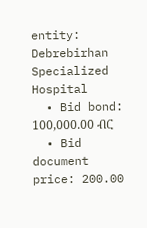entity: Debrebirhan Specialized Hospital
  • Bid bond: 100,000.00 ብር
  • Bid document price: 200.00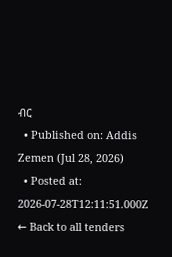ብር
  • Published on: Addis Zemen (Jul 28, 2026)
  • Posted at: 2026-07-28T12:11:51.000Z
← Back to all tenders